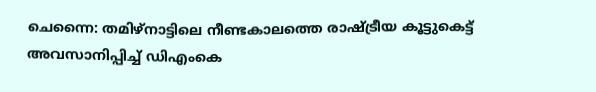ചെന്നൈ: തമിഴ്നാട്ടിലെ നീണ്ടകാലത്തെ രാഷ്ട്രീയ കൂട്ടുകെട്ട് അവസാനിപ്പിച്ച് ഡിഎംകെ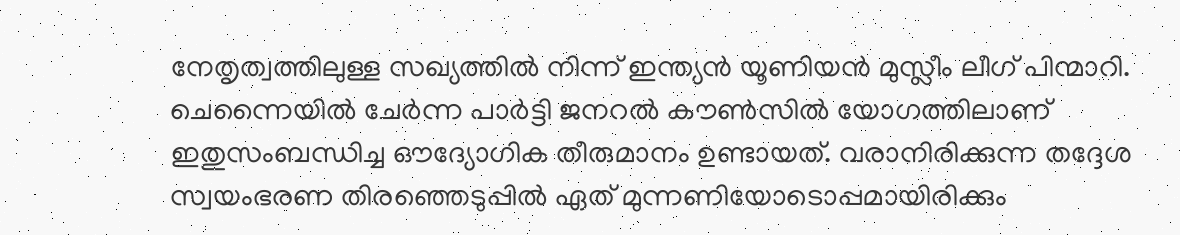നേതൃത്വത്തിലുള്ള സഖ്യത്തിൽ നിന്ന് ഇന്ത്യൻ യൂണിയൻ മുസ്ലീം ലീഗ് പിന്മാറി. ചെന്നൈയിൽ ചേർന്ന പാർട്ടി ജനറൽ കൗൺസിൽ യോഗത്തിലാണ് ഇതുസംബന്ധിച്ച ഔദ്യോഗിക തീരുമാനം ഉണ്ടായത്. വരാനിരിക്കുന്ന തദ്ദേശ സ്വയംഭരണ തിരഞ്ഞെടുപ്പിൽ ഏത് മുന്നണിയോടൊപ്പമായിരിക്കും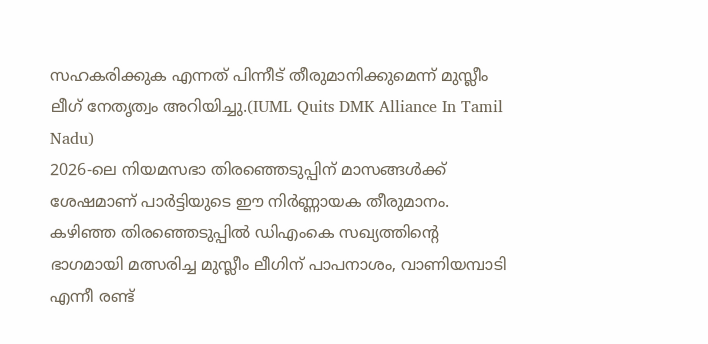സഹകരിക്കുക എന്നത് പിന്നീട് തീരുമാനിക്കുമെന്ന് മുസ്ലീം ലീഗ് നേതൃത്വം അറിയിച്ചു.(IUML Quits DMK Alliance In Tamil Nadu)
2026-ലെ നിയമസഭാ തിരഞ്ഞെടുപ്പിന് മാസങ്ങൾക്ക് ശേഷമാണ് പാർട്ടിയുടെ ഈ നിർണ്ണായക തീരുമാനം. കഴിഞ്ഞ തിരഞ്ഞെടുപ്പിൽ ഡിഎംകെ സഖ്യത്തിന്റെ ഭാഗമായി മത്സരിച്ച മുസ്ലീം ലീഗിന് പാപനാശം, വാണിയമ്പാടി എന്നീ രണ്ട്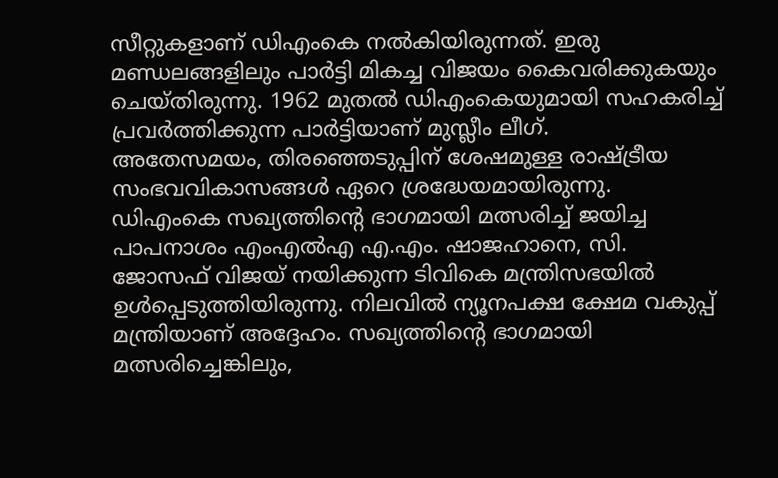സീറ്റുകളാണ് ഡിഎംകെ നൽകിയിരുന്നത്. ഇരു മണ്ഡലങ്ങളിലും പാർട്ടി മികച്ച വിജയം കൈവരിക്കുകയും ചെയ്തിരുന്നു. 1962 മുതൽ ഡിഎംകെയുമായി സഹകരിച്ച് പ്രവർത്തിക്കുന്ന പാർട്ടിയാണ് മുസ്ലീം ലീഗ്.
അതേസമയം, തിരഞ്ഞെടുപ്പിന് ശേഷമുള്ള രാഷ്ട്രീയ സംഭവവികാസങ്ങൾ ഏറെ ശ്രദ്ധേയമായിരുന്നു. ഡിഎംകെ സഖ്യത്തിന്റെ ഭാഗമായി മത്സരിച്ച് ജയിച്ച പാപനാശം എംഎൽഎ എ.എം. ഷാജഹാനെ, സി. ജോസഫ് വിജയ് നയിക്കുന്ന ടിവികെ മന്ത്രിസഭയിൽ ഉൾപ്പെടുത്തിയിരുന്നു. നിലവിൽ ന്യൂനപക്ഷ ക്ഷേമ വകുപ്പ് മന്ത്രിയാണ് അദ്ദേഹം. സഖ്യത്തിന്റെ ഭാഗമായി മത്സരിച്ചെങ്കിലും,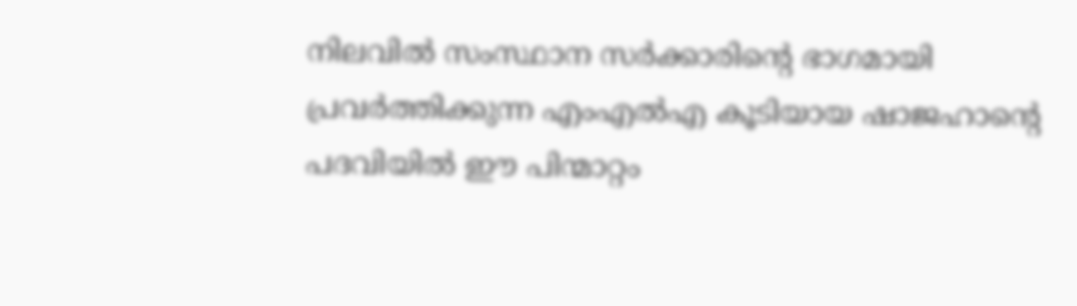നിലവിൽ സംസ്ഥാന സർക്കാരിന്റെ ഭാഗമായി പ്രവർത്തിക്കുന്ന എംഎൽഎ കൂടിയായ ഷാജഹാന്റെ പദവിയിൽ ഈ പിന്മാറ്റം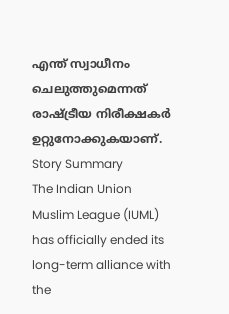എന്ത് സ്വാധീനം ചെലുത്തുമെന്നത് രാഷ്ട്രീയ നിരീക്ഷകർ ഉറ്റുനോക്കുകയാണ്.
Story Summary
The Indian Union Muslim League (IUML) has officially ended its long-term alliance with the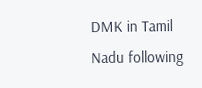DMK in Tamil Nadu following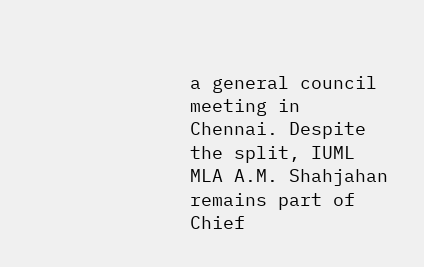a general council meeting in Chennai. Despite the split, IUML MLA A.M. Shahjahan remains part of Chief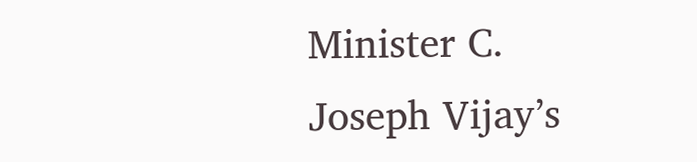Minister C. Joseph Vijay’s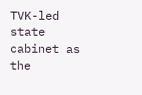TVK-led state cabinet as the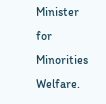Minister for Minorities Welfare.